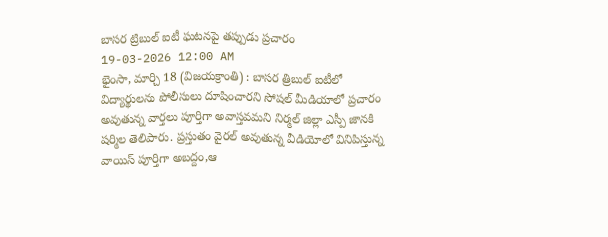బాసర ట్రిబుల్ ఐటీ ఘటనపై తప్పుడు ప్రచారం
19-03-2026 12:00 AM
భైంసా, మార్చి 18 (విజయక్రాంతి) : బాసర త్రిబుల్ ఐటీలో విద్యార్థులను పోలీసులు దూషించారని సోషల్ మీడియాలో ప్రచారం అవుతున్న వార్తలు పూర్తిగా అవాస్తవమని నిర్మల్ జిల్లా ఎస్పీ జానకి షర్మిల తెలిపారు. ప్రస్తుతం వైరల్ అవుతున్న వీడియోలో వినిపిస్తున్న వాయిస్ పూర్తిగా అబద్దం,ఆ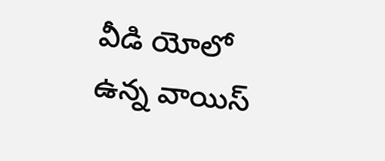వీడి యోలో ఉన్న వాయిస్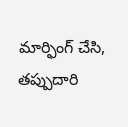మార్ఫింగ్ చేసి, తప్పుదారి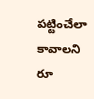పట్టించేలా కావాలని రూ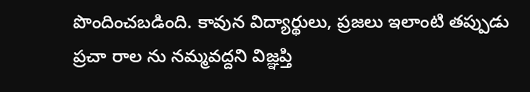పొందించబడింది. కావున విద్యార్థులు, ప్రజలు ఇలాంటి తప్పుడు ప్రచా రాల ను నమ్మవద్దని విజ్ఞప్తి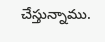చేస్తున్నాము.